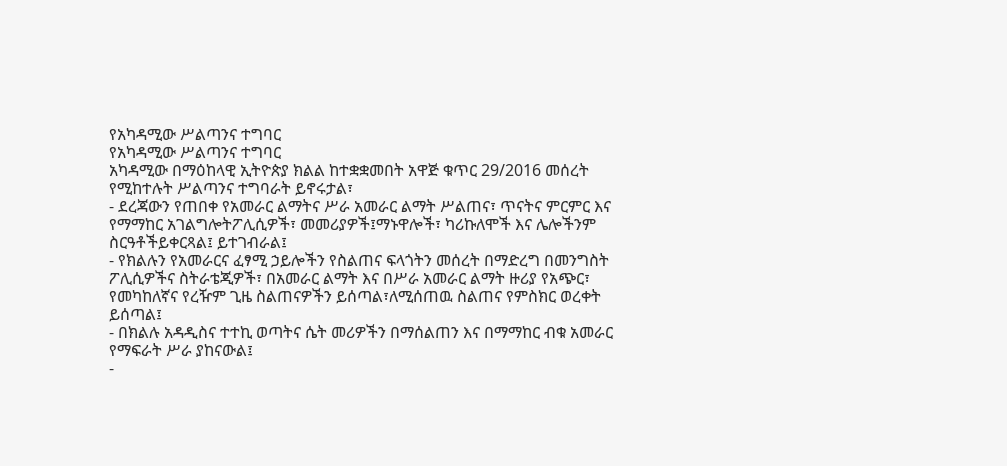የአካዳሚው ሥልጣንና ተግባር
የአካዳሚው ሥልጣንና ተግባር
አካዳሚው በማዕከላዊ ኢትዮጵያ ክልል ከተቋቋመበት አዋጅ ቁጥር 29/2016 መሰረት የሚከተሉት ሥልጣንና ተግባራት ይኖሩታል፣
- ደረጃውን የጠበቀ የአመራር ልማትና ሥራ አመራር ልማት ሥልጠና፣ ጥናትና ምርምር እና የማማከር አገልግሎትፖሊሲዎች፣ መመሪያዎች፤ማኑዋሎች፣ ካሪኩለሞች እና ሌሎችንም ስርዓቶችይቀርጻል፤ ይተገብራል፤
- የክልሉን የአመራርና ፈፃሚ ኃይሎችን የስልጠና ፍላጎትን መሰረት በማድረግ በመንግስት ፖሊሲዎችና ስትራቴጂዎች፣ በአመራር ልማት እና በሥራ አመራር ልማት ዙሪያ የአጭር፣ የመካከለኛና የረዥም ጊዜ ስልጠናዎችን ይሰጣል፣ለሚሰጠዉ ስልጠና የምስክር ወረቀት ይሰጣል፤
- በክልሉ አዳዲስና ተተኪ ወጣትና ሴት መሪዎችን በማሰልጠን እና በማማከር ብቁ አመራር የማፍራት ሥራ ያከናውል፤
-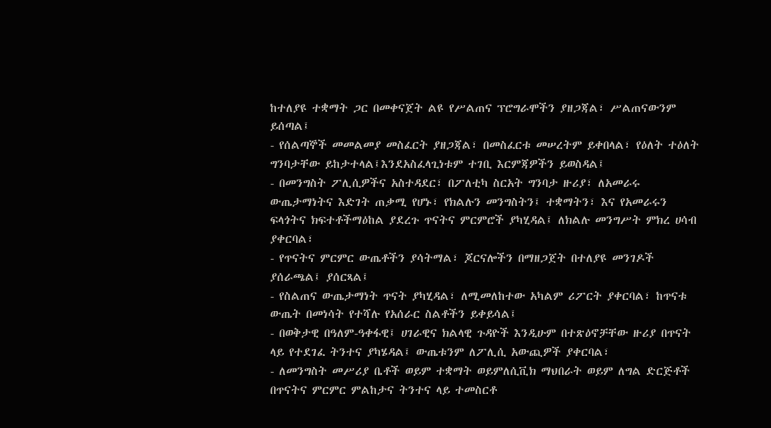ከተለያዩ ተቋማት ጋር በመቀናጀት ልዩ የሥልጠና ፕሮግራሞችን ያዘጋጃል፣ ሥልጠናውንም ይሰጣል፤
- የሰልጣኞች መመልመያ መስፈርት ያዘጋጃል፣ በመስፈርቱ መሠረትም ይቀበላል፣ የዕለት ተዕለት ግንባታቸው ይከታተላል፤እንደአስፈላጊነቱም ተገቢ እርምጃዎችን ይወስዳል፤
- በመንግስት ፖሊሲዎችና አስተዳደር፣ በፖለቲካ ስርአት ግንባታ ዙሪያ፣ ለአመራሩ ውጤታማነትና እድገት ጠቃሚ የሆኑ፣ የክልሉን መንግስትን፤ ተቋማትን፣ እና የአመራሩን ፍላጎትና ክፍተቶችማዕከል ያደረጉ ጥናትና ምርምሮች ያካሂዳል፤ ለክልሉ መንግሥት ምክረ ሀሳብ ያቀርባል፣
- የጥናትና ምርምር ውጤቶችን ያሳትማል፣ ጆርናሎችን በማዘጋጀት በተለያዩ መንገዶች ያሰራጫል፤ ያሰርጻል፤
- የስልጠና ውጤታማነት ጥናት ያካሂዳል፣ ለሚመለከተው አካልም ሪፖርት ያቀርባል፣ ከጥናቱ ውጤት በመነሳት የተሻሉ የአሰራር ስልቶችን ይቀይሳል፤
- በወቅታዊ በዓለም-ዓቀፋዊ፤ ሀገራዊና ክልላዊ ጉዳዮች እንዲሁም በተጽዕኖቻቸው ዙሪያ በጥናት ላይ የተደገፈ ትንተና ያካሄዳል፤ ውጤቱንም ለፖሊሲ አውጪዎች ያቀርባል፣
- ለመንግስት መሥሪያ ቤቶች ወይም ተቋማት ወይምለሲቪክ ማህበራት ወይም ለግል ድርጅቶች በጥናትና ምርምር ምልከታና ትንተና ላይ ተመስርቶ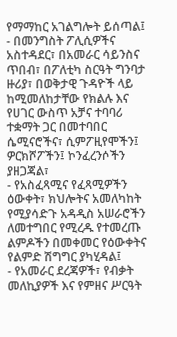የማማከር አገልግሎት ይሰጣል፤
- በመንግስት ፖሊሲዎችና አስተዳደር፣ በአመራር ሳይንስና ጥበብ፣ በፖለቲካ ስርዓት ግንባታ ዙሪያ፣ በወቅታዊ ጉዳዮች ላይ ከሚመለከታቸው የክልሉ እና የሀገር ውስጥ አቻና ተባባሪ ተቋማት ጋር በመተባበር ሴሚናሮችና፣ ሲምፖዚየሞችን፤ ዎርክሾፖችን፤ ኮንፈረንሶችን ያዘጋጃል፣
- የአስፈጻሚና የፈጻሚዎችን ዕውቀት፣ ክህሎትና አመለካከት የሚያሳድጉ አዳዲስ አሠራሮችን ለመተግበር የሚረዱ የተመረጡ ልምዶችን በመቀመር የዕውቀትና የልምድ ሽግግር ያካሂዳል፤
- የአመራር ደረጃዎች፣ የብቃት መለኪያዎች እና የምዘና ሥርዓት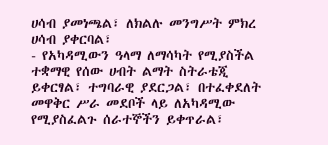ሀሳብ ያመነጫል፣ ለክልሉ መንግሥት ምክረ ሀሳብ ያቀርባል፣
- የአካዳሚውን ዓላማ ለማሳካት የሚያስችል ተቋማዊ የሰው ሀብት ልማት ስትራቴጂ ይቀርፃል፣ ተግባራዊ ያደርጋል፣ በተፈቀደለት መዋቅር ሥራ መደቦች ላይ ለአካዳሚው የሚያስፈልጉ ሰራተኞችን ይቀጥራል፣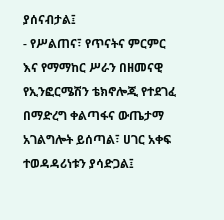ያሰናብታል፤
- የሥልጠና፣ የጥናትና ምርምር እና የማማከር ሥራን በዘመናዊ የኢንፎርሜሽን ቴክኖሎጂ የተደገፈ በማድረግ ቀልጣፋና ውጤታማ አገልግሎት ይሰጣል፣ ሀገር አቀፍ ተወዳዳሪነቱን ያሳድጋል፤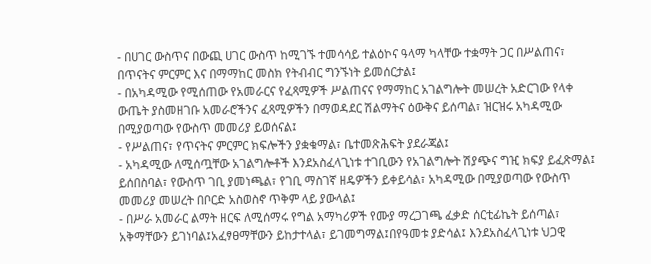- በሀገር ውስጥና በውጪ ሀገር ውስጥ ከሚገኙ ተመሳሳይ ተልዕኮና ዓላማ ካላቸው ተቋማት ጋር በሥልጠና፣ በጥናትና ምርምር እና በማማከር መስክ የትብብር ግንኙነት ይመሰርታል፤
- በአካዳሚው የሚሰጠው የአመራርና የፈጻሚዎች ሥልጠናና የማማከር አገልግሎት መሠረት አድርገው የላቀ ውጤት ያስመዘገቡ አመራሮችንና ፈጻሚዎችን በማወዳደር ሽልማትና ዕውቅና ይሰጣል፣ ዝርዝሩ አካዳሚው በሚያወጣው የውስጥ መመሪያ ይወሰናል፤
- የሥልጠና፣ የጥናትና ምርምር ክፍሎችን ያቋቁማል፣ ቤተመጽሕፍት ያደራጃል፤
- አካዳሚው ለሚሰጧቸው አገልግሎቶች እንደአስፈላጊነቱ ተገቢውን የአገልግሎት ሽያጭና ግዢ ክፍያ ይፈጽማል፤ ይሰበስባል፣ የውስጥ ገቢ ያመነጫል፣ የገቢ ማስገኛ ዘዴዎችን ይቀይሳል፣ አካዳሚው በሚያወጣው የውስጥ መመሪያ መሠረት በቦርድ አስወስኖ ጥቅም ላይ ያውላል፤
- በሥራ አመራር ልማት ዘርፍ ለሚሰማሩ የግል አማካሪዎች የሙያ ማረጋገጫ ፈቃድ ሰርቲፊኬት ይሰጣል፣ አቅማቸውን ይገነባል፤አፈፃፀማቸውን ይከታተላል፣ ይገመግማል፤በየዓመቱ ያድሳል፤ እንደአስፈላጊነቱ ህጋዊ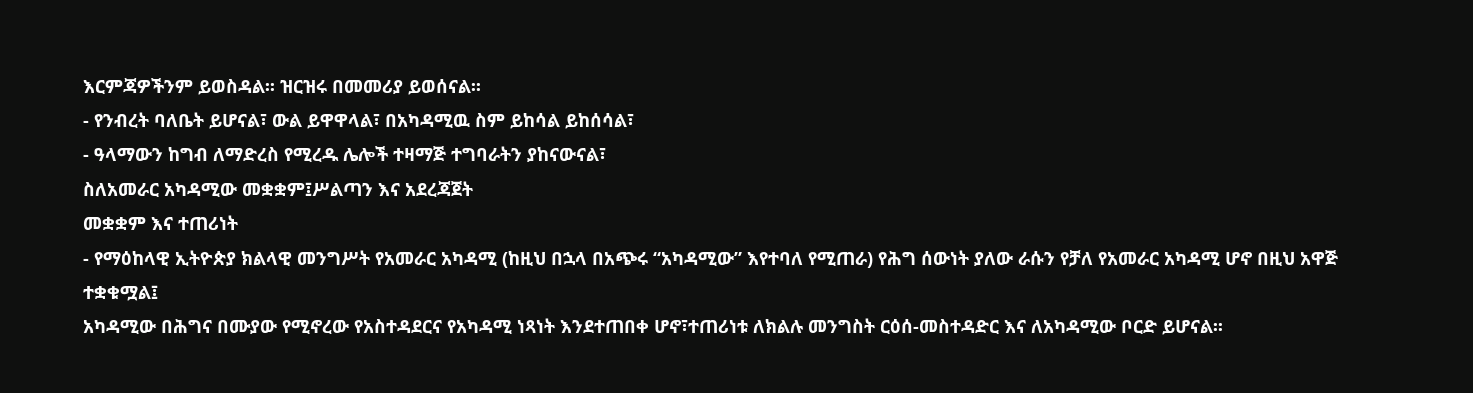እርምጃዎችንም ይወስዳል፡፡ ዝርዝሩ በመመሪያ ይወሰናል፡፡
- የንብረት ባለቤት ይሆናል፣ ውል ይዋዋላል፣ በአካዳሚዉ ስም ይከሳል ይከሰሳል፣
- ዓላማውን ከግብ ለማድረስ የሚረዱ ሌሎች ተዛማጅ ተግባራትን ያከናውናል፣
ስለአመራር አካዳሚው መቋቋም፤ሥልጣን እና አደረጃጀት
መቋቋም እና ተጠሪነት
- የማዕከላዊ ኢትዮጵያ ክልላዊ መንግሥት የአመራር አካዳሚ (ከዚህ በኋላ በአጭሩ “አካዳሚው” እየተባለ የሚጠራ) የሕግ ሰውነት ያለው ራሱን የቻለ የአመራር አካዳሚ ሆኖ በዚህ አዋጅ ተቋቁሟል፤
አካዳሚው በሕግና በሙያው የሚኖረው የአስተዳደርና የአካዳሚ ነጻነት እንደተጠበቀ ሆኖ፣ተጠሪነቱ ለክልሉ መንግስት ርዕሰ-መስተዳድር እና ለአካዳሚው ቦርድ ይሆናል፡፡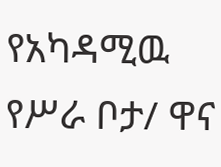የአካዳሚዉ የሥራ ቦታ/ ዋና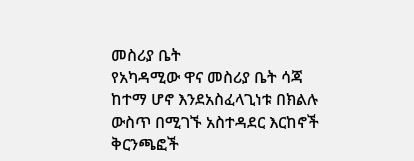መስሪያ ቤት
የአካዳሚው ዋና መስሪያ ቤት ሳጃ ከተማ ሆኖ እንደአስፈላጊነቱ በክልሉ ውስጥ በሚገኙ አስተዳደር እርከኖች ቅርንጫፎች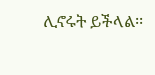ሊኖሩት ይችላል፡፡